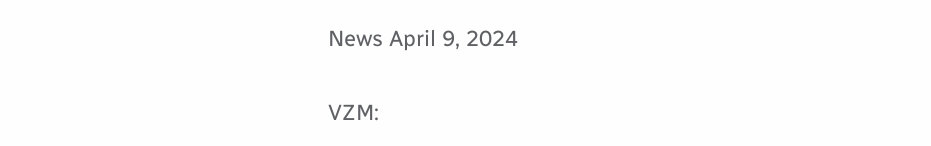News April 9, 2024

VZM: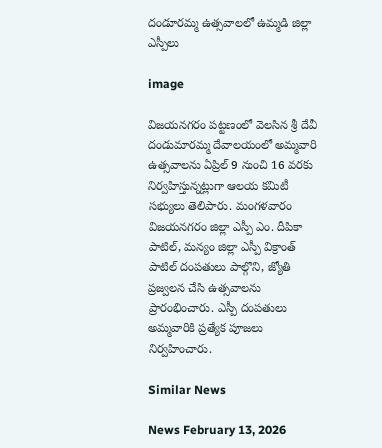దండూరమ్మ ఉత్సవాలలో ఉమ్మడి జిల్లా ఎస్పీలు

image

విజయనగరం పట్టణంలో వెలసిన శ్రీ దేవీ దండుమారమ్మ దేవాలయంలో అమ్మవారి ఉత్సవాలను ఏప్రిల్ 9 నుంచి 16 వరకు నిర్వహిస్తున్నట్లుగా ఆలయ కమిటీ సభ్యులు తెలిపారు. మంగళవారం విజయనగరం జిల్లా ఎస్పీ ఎం. దీపికా పాటిల్, మన్యం జిల్లా ఎస్పీ విక్రాంత్ పాటిల్ దంపతులు పాల్గొని, జ్యోతి ప్రజ్వలన చేసి ఉత్సవాలను ప్రారంభించారు. ఎస్పీ దంపతులు అమ్మవారికి ప్రత్యేక పూజలు నిర్వహించారు.

Similar News

News February 13, 2026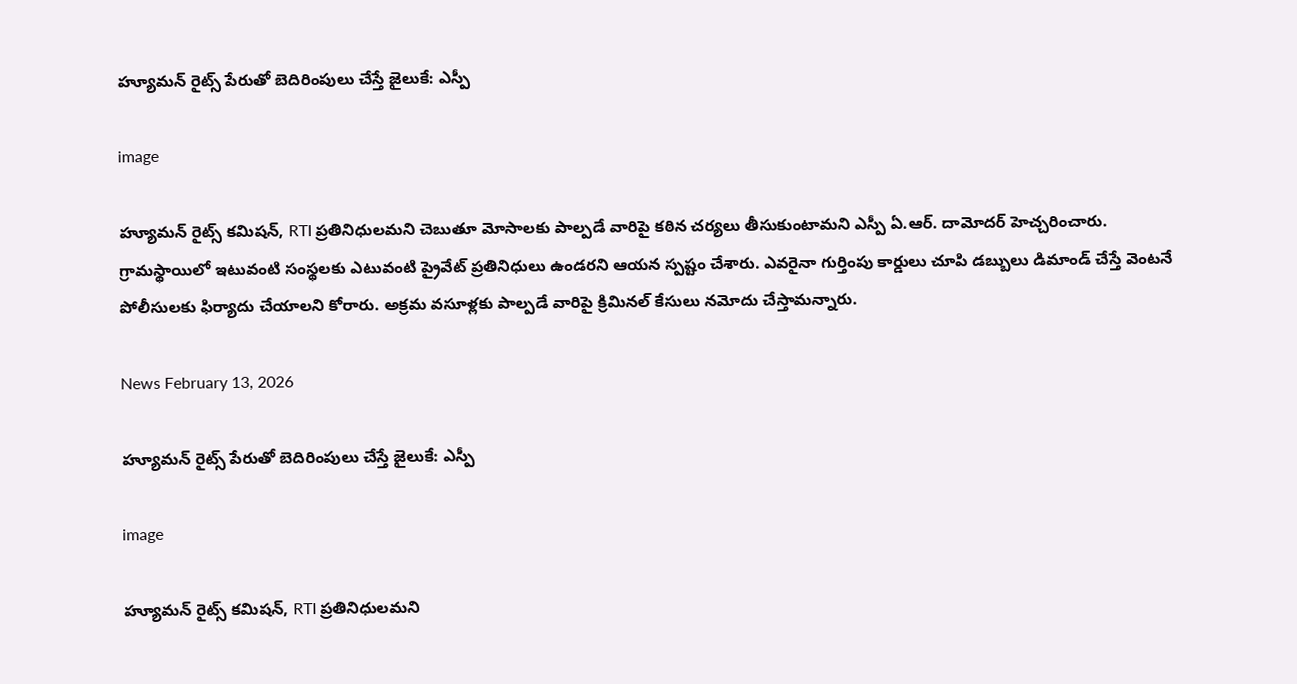హ్యూమన్ రైట్స్ పేరుతో బెదిరింపులు చేస్తే జైలుకే: ఎస్పీ

image

హ్యూమన్ రైట్స్ కమిషన్, RTI ప్రతినిధులమని చెబుతూ మోసాలకు పాల్పడే వారిపై కఠిన చర్యలు తీసుకుంటామని ఎస్పీ ఏ.ఆర్. దామోదర్ హెచ్చరించారు. గ్రామస్థాయిలో ఇటువంటి సంస్థలకు ఎటువంటి ప్రైవేట్ ప్రతినిధులు ఉండరని ఆయన స్పష్టం చేశారు. ఎవరైనా గుర్తింపు కార్డులు చూపి డబ్బులు డిమాండ్ చేస్తే వెంటనే పోలీసులకు ఫిర్యాదు చేయాలని కోరారు. అక్రమ వసూళ్లకు పాల్పడే వారిపై క్రిమినల్ కేసులు నమోదు చేస్తామన్నారు.

News February 13, 2026

హ్యూమన్ రైట్స్ పేరుతో బెదిరింపులు చేస్తే జైలుకే: ఎస్పీ

image

హ్యూమన్ రైట్స్ కమిషన్, RTI ప్రతినిధులమని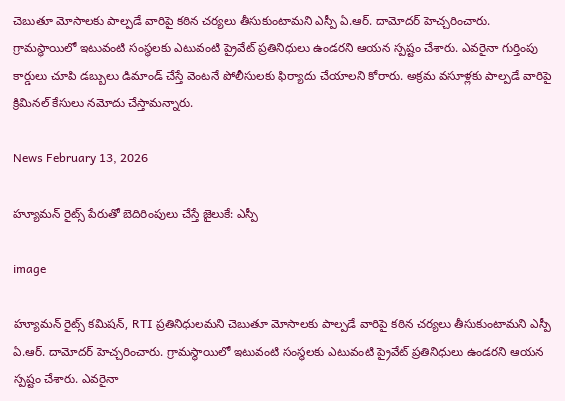చెబుతూ మోసాలకు పాల్పడే వారిపై కఠిన చర్యలు తీసుకుంటామని ఎస్పీ ఏ.ఆర్. దామోదర్ హెచ్చరించారు. గ్రామస్థాయిలో ఇటువంటి సంస్థలకు ఎటువంటి ప్రైవేట్ ప్రతినిధులు ఉండరని ఆయన స్పష్టం చేశారు. ఎవరైనా గుర్తింపు కార్డులు చూపి డబ్బులు డిమాండ్ చేస్తే వెంటనే పోలీసులకు ఫిర్యాదు చేయాలని కోరారు. అక్రమ వసూళ్లకు పాల్పడే వారిపై క్రిమినల్ కేసులు నమోదు చేస్తామన్నారు.

News February 13, 2026

హ్యూమన్ రైట్స్ పేరుతో బెదిరింపులు చేస్తే జైలుకే: ఎస్పీ

image

హ్యూమన్ రైట్స్ కమిషన్, RTI ప్రతినిధులమని చెబుతూ మోసాలకు పాల్పడే వారిపై కఠిన చర్యలు తీసుకుంటామని ఎస్పీ ఏ.ఆర్. దామోదర్ హెచ్చరించారు. గ్రామస్థాయిలో ఇటువంటి సంస్థలకు ఎటువంటి ప్రైవేట్ ప్రతినిధులు ఉండరని ఆయన స్పష్టం చేశారు. ఎవరైనా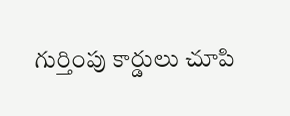గుర్తింపు కార్డులు చూపి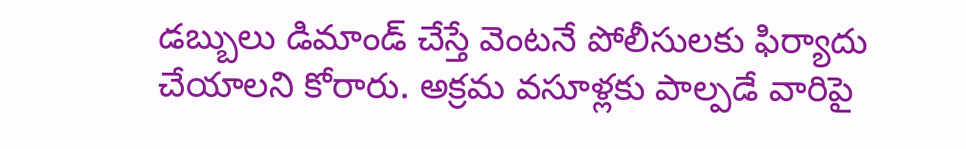డబ్బులు డిమాండ్ చేస్తే వెంటనే పోలీసులకు ఫిర్యాదు చేయాలని కోరారు. అక్రమ వసూళ్లకు పాల్పడే వారిపై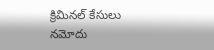క్రిమినల్ కేసులు నమోదు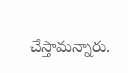చేస్తామన్నారు.